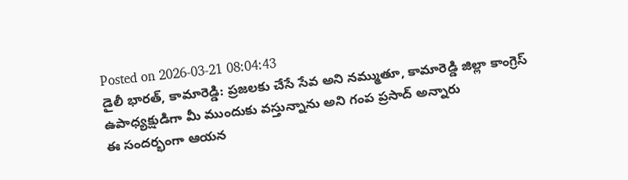Posted on 2026-03-21 08:04:43
డైలీ భారత్, కామారెడ్డి: ప్రజలకు చేసే సేవ అని నమ్ముతూ, కామారెడ్డి జిల్లా కాంగ్రెస్ ఉపాధ్యక్షుడిగా మీ ముందుకు వస్తున్నాను అని గంప ప్రసాద్ అన్నారు
ఈ సందర్భంగా ఆయన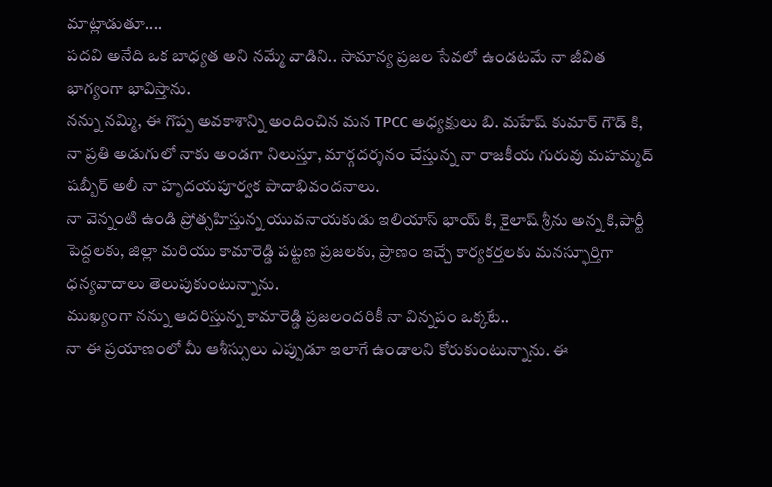మాట్లాడుతూ....
పదవి అనేది ఒక బాధ్యత అని నమ్మే వాడిని.. సామాన్య ప్రజల సేవలో ఉండటమే నా జీవిత భాగ్యంగా భావిస్తాను.
నన్ను నమ్మి, ఈ గొప్ప అవకాశాన్ని అందించిన మన TPCC అధ్యక్షులు బి. మహేష్ కుమార్ గౌడ్ కి, నా ప్రతి అడుగులో నాకు అండగా నిలుస్తూ, మార్గదర్శనం చేస్తున్న నా రాజకీయ గురువు మహమ్మద్ షబ్బీర్ అలీ నా హృదయపూర్వక పాదాభివందనాలు.
నా వెన్నంటి ఉండి ప్రోత్సహిస్తున్న యువనాయకుడు ఇలియాస్ భాయ్ కి, కైలాష్ శ్రీను అన్న కి,పార్టీ పెద్దలకు, జిల్లా మరియు కామారెడ్డి పట్టణ ప్రజలకు, ప్రాణం ఇచ్చే కార్యకర్తలకు మనస్ఫూర్తిగా ధన్యవాదాలు తెలుపుకుంటున్నాను.
ముఖ్యంగా నన్ను ఆదరిస్తున్న కామారెడ్డి ప్రజలందరికీ నా విన్నపం ఒక్కటే..
నా ఈ ప్రయాణంలో మీ ఆశీస్సులు ఎప్పుడూ ఇలాగే ఉండాలని కోరుకుంటున్నాను. ఈ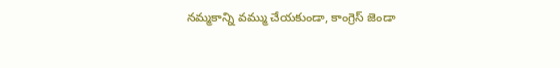నమ్మకాన్ని వమ్ము చేయకుండా, కాంగ్రెస్ జెండా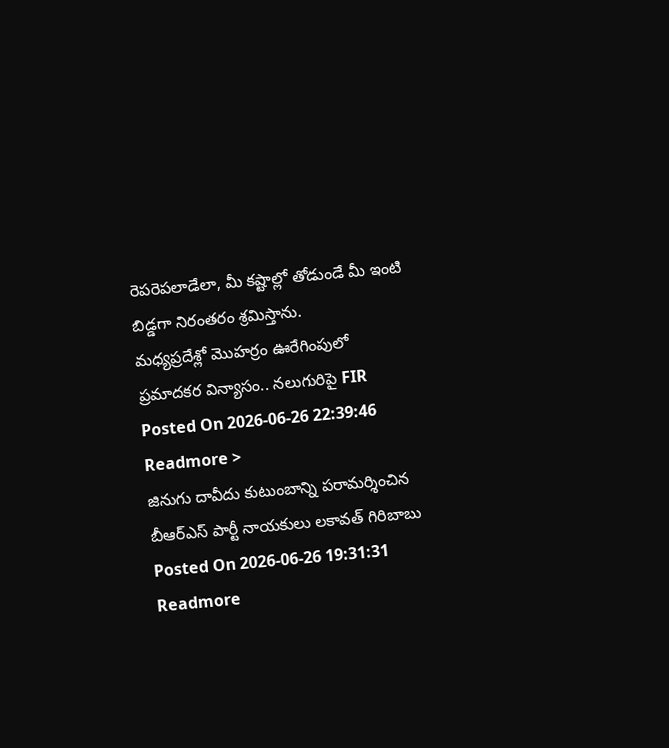రెపరెపలాడేలా, మీ కష్టాల్లో తోడుండే మీ ఇంటి బిడ్డగా నిరంతరం శ్రమిస్తాను.
మధ్యప్రదేశ్లో మొహర్రం ఊరేగింపులో ప్రమాదకర విన్యాసం.. నలుగురిపై FIR
Posted On 2026-06-26 22:39:46
Readmore >
జినుగు దావీదు కుటుంబాన్ని పరామర్శించిన బీఆర్ఎస్ పార్టీ నాయకులు లకావత్ గిరిబాబు
Posted On 2026-06-26 19:31:31
Readmore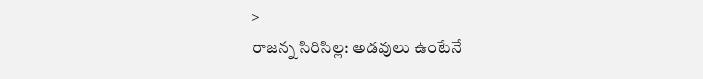>
రాజన్న సిరిసిల్ల: అడవులు ఉంటేనే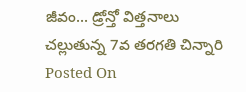జీవం... డ్రోన్తో విత్తనాలు చల్లుతున్న 7వ తరగతి చిన్నారి
Posted On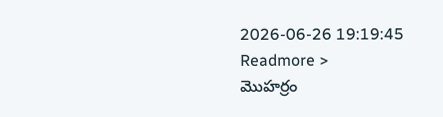2026-06-26 19:19:45
Readmore >
మొహర్రం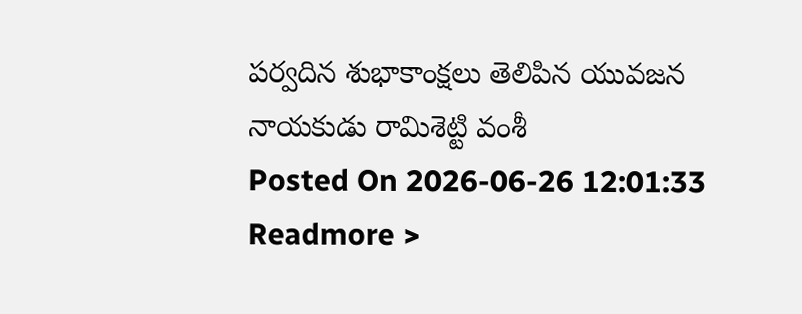పర్వదిన శుభాకాంక్షలు తెలిపిన యువజన నాయకుడు రామిశెట్టి వంశీ
Posted On 2026-06-26 12:01:33
Readmore >